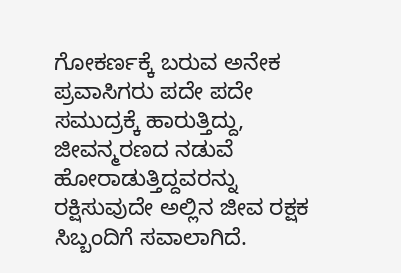ಗೋಕರ್ಣಕ್ಕೆ ಬರುವ ಅನೇಕ ಪ್ರವಾಸಿಗರು ಪದೇ ಪದೇ ಸಮುದ್ರಕ್ಕೆ ಹಾರುತ್ತಿದ್ದು, ಜೀವನ್ಮರಣದ ನಡುವೆ ಹೋರಾಡುತ್ತಿದ್ದವರನ್ನು ರಕ್ಷಿಸುವುದೇ ಅಲ್ಲಿನ ಜೀವ ರಕ್ಷಕ ಸಿಬ್ಬಂದಿಗೆ ಸವಾಲಾಗಿದೆ.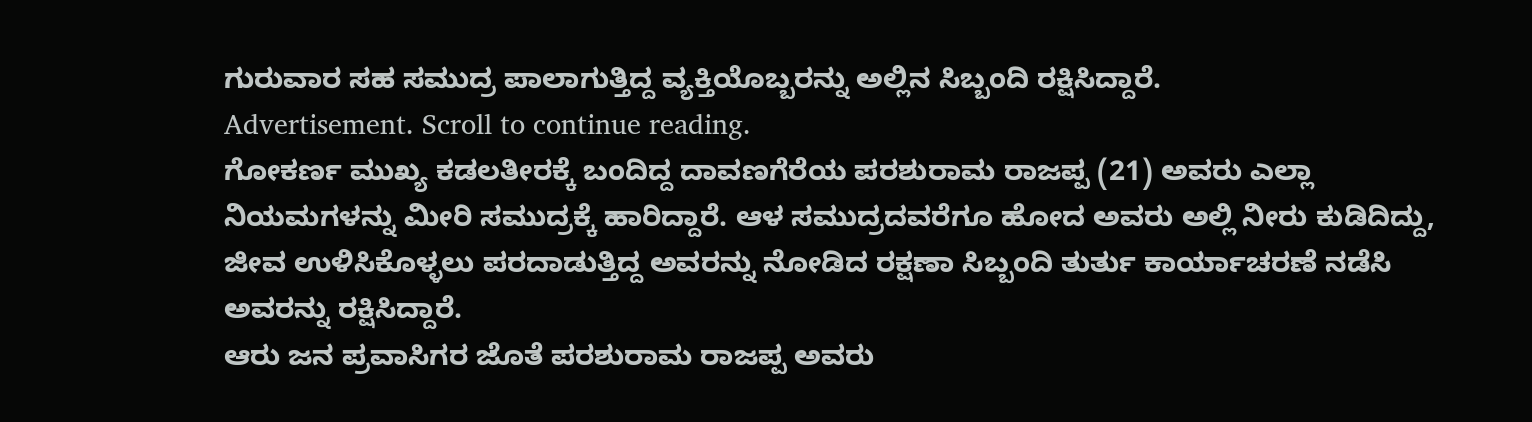ಗುರುವಾರ ಸಹ ಸಮುದ್ರ ಪಾಲಾಗುತ್ತಿದ್ದ ವ್ಯಕ್ತಿಯೊಬ್ಬರನ್ನು ಅಲ್ಲಿನ ಸಿಬ್ಬಂದಿ ರಕ್ಷಿಸಿದ್ದಾರೆ.
Advertisement. Scroll to continue reading.
ಗೋಕರ್ಣ ಮುಖ್ಯ ಕಡಲತೀರಕ್ಕೆ ಬಂದಿದ್ದ ದಾವಣಗೆರೆಯ ಪರಶುರಾಮ ರಾಜಪ್ಪ (21) ಅವರು ಎಲ್ಲಾ ನಿಯಮಗಳನ್ನು ಮೀರಿ ಸಮುದ್ರಕ್ಕೆ ಹಾರಿದ್ದಾರೆ. ಆಳ ಸಮುದ್ರದವರೆಗೂ ಹೋದ ಅವರು ಅಲ್ಲಿ ನೀರು ಕುಡಿದಿದ್ದು, ಜೀವ ಉಳಿಸಿಕೊಳ್ಳಲು ಪರದಾಡುತ್ತಿದ್ದ ಅವರನ್ನು ನೋಡಿದ ರಕ್ಷಣಾ ಸಿಬ್ಬಂದಿ ತುರ್ತು ಕಾರ್ಯಾಚರಣೆ ನಡೆಸಿ ಅವರನ್ನು ರಕ್ಷಿಸಿದ್ದಾರೆ.
ಆರು ಜನ ಪ್ರವಾಸಿಗರ ಜೊತೆ ಪರಶುರಾಮ ರಾಜಪ್ಪ ಅವರು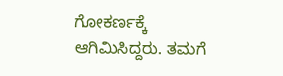ಗೋಕರ್ಣಕ್ಕೆ ಆಗಿಮಿಸಿದ್ದರು. ತಮಗೆ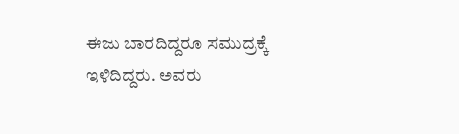ಈಜು ಬಾರದಿದ್ದರೂ ಸಮುದ್ರಕ್ಕೆ ಇಳಿದಿದ್ದರು. ಅವರು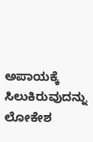ಅಪಾಯಕ್ಕೆ ಸಿಲುಕಿರುವುದನ್ನು ಲೋಕೇಶ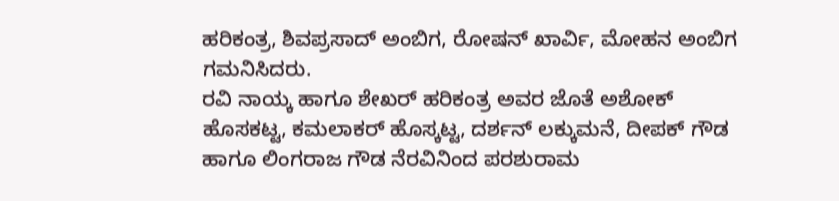ಹರಿಕಂತ್ರ, ಶಿವಪ್ರಸಾದ್ ಅಂಬಿಗ, ರೋಷನ್ ಖಾರ್ವಿ, ಮೋಹನ ಅಂಬಿಗ ಗಮನಿಸಿದರು.
ರವಿ ನಾಯ್ಕ ಹಾಗೂ ಶೇಖರ್ ಹರಿಕಂತ್ರ ಅವರ ಜೊತೆ ಅಶೋಕ್ ಹೊಸಕಟ್ಟ, ಕಮಲಾಕರ್ ಹೊಸ್ಕಟ್ಟ, ದರ್ಶನ್ ಲಕ್ಕುಮನೆ, ದೀಪಕ್ ಗೌಡ ಹಾಗೂ ಲಿಂಗರಾಜ ಗೌಡ ನೆರವಿನಿಂದ ಪರಶುರಾಮ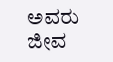ಅವರು ಜೀವ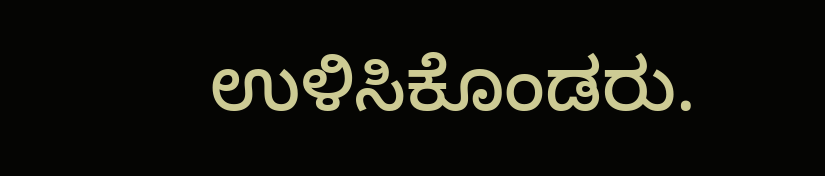ಉಳಿಸಿಕೊಂಡರು.